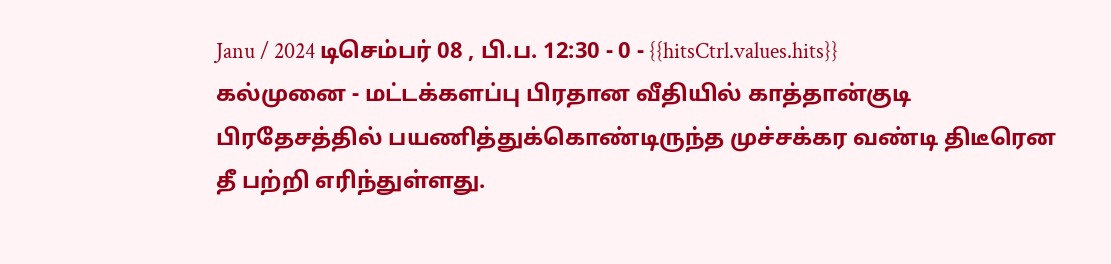Janu / 2024 டிசெம்பர் 08 , பி.ப. 12:30 - 0 - {{hitsCtrl.values.hits}}
கல்முனை - மட்டக்களப்பு பிரதான வீதியில் காத்தான்குடி பிரதேசத்தில் பயணித்துக்கொண்டிருந்த முச்சக்கர வண்டி திடீரென தீ பற்றி எரிந்துள்ளது.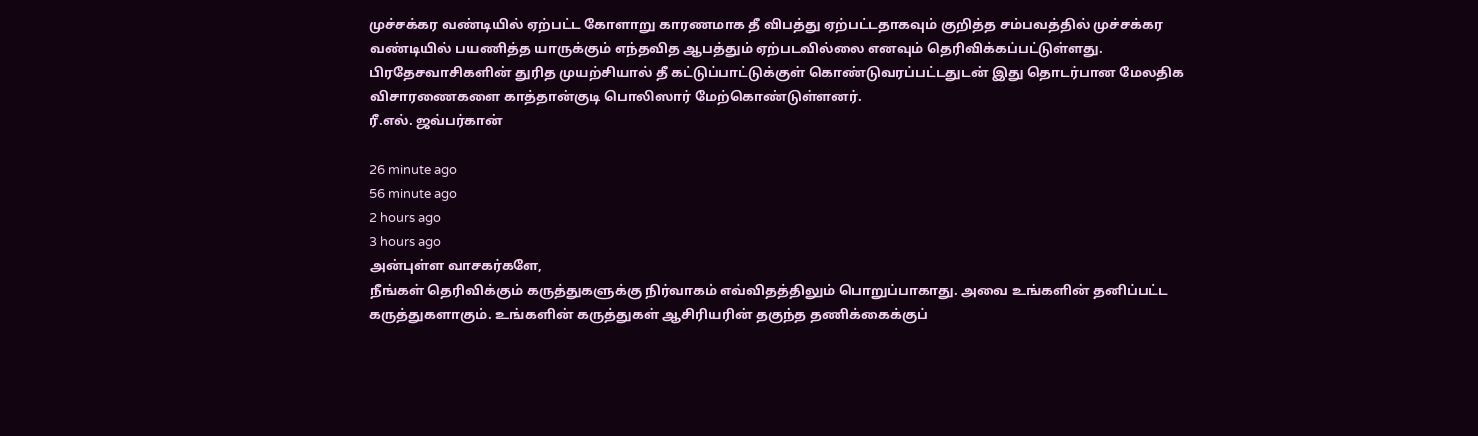முச்சக்கர வண்டியில் ஏற்பட்ட கோளாறு காரணமாக தீ விபத்து ஏற்பட்டதாகவும் குறித்த சம்பவத்தில் முச்சக்கர வண்டியில் பயணித்த யாருக்கும் எந்தவித ஆபத்தும் ஏற்படவில்லை எனவும் தெரிவிக்கப்பட்டுள்ளது.
பிரதேசவாசிகளின் துரித முயற்சியால் தீ கட்டுப்பாட்டுக்குள் கொண்டுவரப்பட்டதுடன் இது தொடர்பான மேலதிக விசாரணைகளை காத்தான்குடி பொலிஸார் மேற்கொண்டுள்ளனர்.
ரீ.எல். ஜவ்பர்கான்

26 minute ago
56 minute ago
2 hours ago
3 hours ago
அன்புள்ள வாசகர்களே,
நீங்கள் தெரிவிக்கும் கருத்துகளுக்கு நிர்வாகம் எவ்விதத்திலும் பொறுப்பாகாது. அவை உங்களின் தனிப்பட்ட கருத்துகளாகும். உங்களின் கருத்துகள் ஆசிரியரின் தகுந்த தணிக்கைக்குப்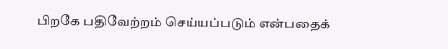பிறகே பதிவேற்றம் செய்யப்படும் என்பதைக்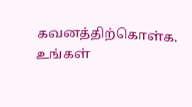கவனத்திற்கொள்க. உங்கள்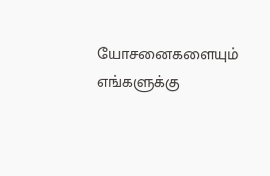யோசனைகளையும் எங்களுக்கு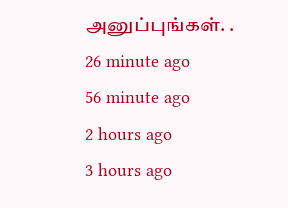அனுப்புங்கள். .
26 minute ago
56 minute ago
2 hours ago
3 hours ago